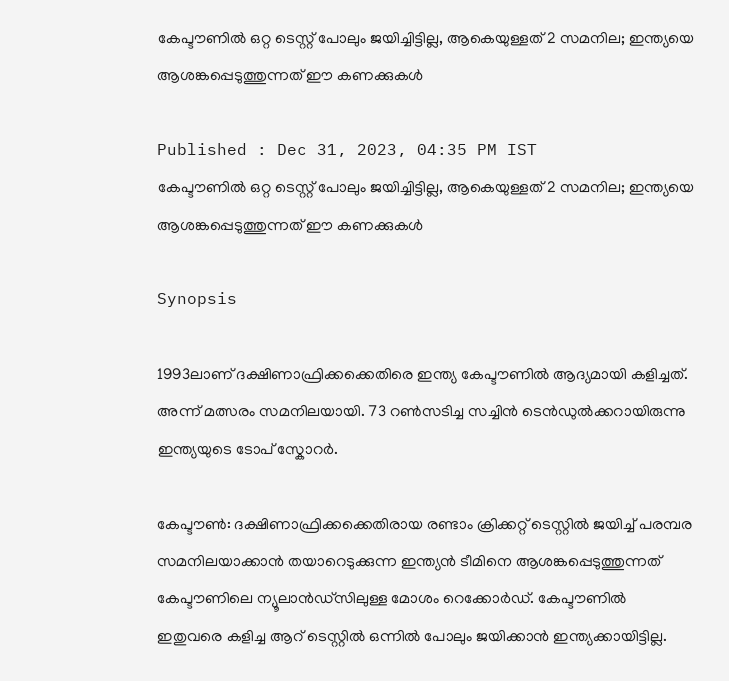കേപ്ടൗണിൽ ഒറ്റ ടെസ്റ്റ് പോലും ജയിച്ചിട്ടില്ല, ആകെയുള്ളത് 2 സമനില; ഇന്ത്യയെ ആശങ്കപ്പെടുത്തുന്നത് ഈ കണക്കുകൾ

Published : Dec 31, 2023, 04:35 PM IST
കേപ്ടൗണിൽ ഒറ്റ ടെസ്റ്റ് പോലും ജയിച്ചിട്ടില്ല, ആകെയുള്ളത് 2 സമനില; ഇന്ത്യയെ ആശങ്കപ്പെടുത്തുന്നത് ഈ കണക്കുകൾ

Synopsis

1993ലാണ് ദക്ഷിണാഫ്രിക്കക്കെതിരെ ഇന്ത്യ കേപ്ടൗണില്‍ ആദ്യമായി കളിച്ചത്. അന്ന് മത്സരം സമനിലയായി. 73 റണ്‍സടിച്ച സച്ചിന്‍ ടെന്‍ഡുല്‍ക്കറായിരുന്നു ഇന്ത്യയുടെ ടോപ് സ്കോറര്‍.

കേപ്ടൗണ്‍: ദക്ഷിണാഫ്രിക്കക്കെതിരായ രണ്ടാം ക്രിക്കറ്റ് ടെസ്റ്റില്‍ ജയിച്ച് പരമ്പര സമനിലയാക്കാന്‍ തയാറെടുക്കുന്ന ഇന്ത്യന്‍ ടീമിനെ ആശങ്കപ്പെടുത്തുന്നത് കേപ്ടൗണിലെ ന്യൂലാന്‍ഡ്സിലുള്ള മോശം റെക്കോര്‍ഡ്. കേപ്ടൗണില്‍ ഇതുവരെ കളിച്ച ആറ് ടെസ്റ്റില്‍ ഒന്നില്‍ പോലും ജയിക്കാന്‍ ഇന്ത്യക്കായിട്ടില്ല.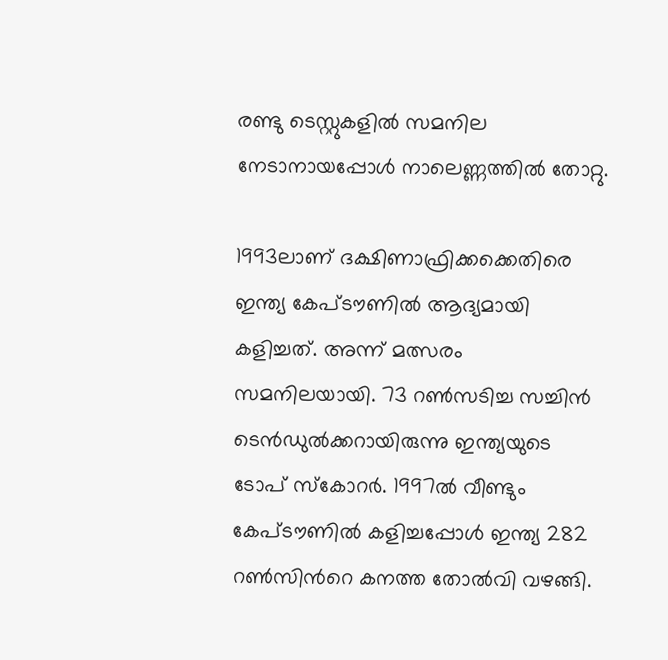രണ്ടു ടെസ്റ്റുകളില്‍ സമനില നേടാനായപ്പോള്‍ നാലെണ്ണത്തില്‍ തോറ്റു.

1993ലാണ് ദക്ഷിണാഫ്രിക്കക്കെതിരെ ഇന്ത്യ കേപ്ടൗണില്‍ ആദ്യമായി കളിച്ചത്. അന്ന് മത്സരം സമനിലയായി. 73 റണ്‍സടിച്ച സച്ചിന്‍ ടെന്‍ഡുല്‍ക്കറായിരുന്നു ഇന്ത്യയുടെ ടോപ് സ്കോറര്‍. 1997ല്‍ വീണ്ടും കേപ്ടൗണില്‍ കളിച്ചപ്പോള്‍ ഇന്ത്യ 282 റണ്‍സിന്‍റെ കനത്ത തോല്‍വി വഴങ്ങി.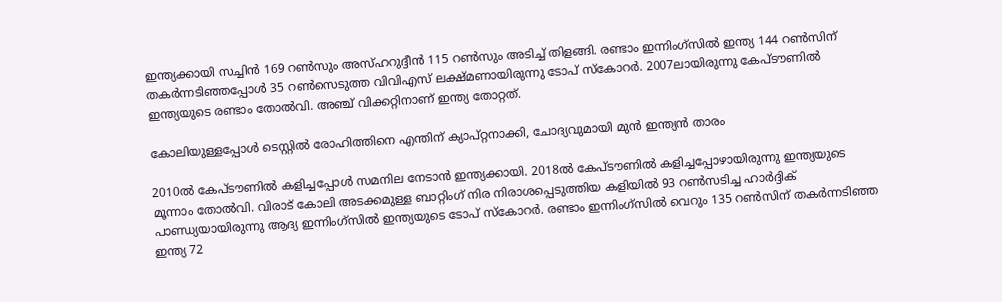ഇന്ത്യക്കായി സച്ചിന്‍ 169 റണ്‍സും അസ്ഹറുദ്ദീന്‍ 115 റണ്‍സും അടിച്ച് തിളങ്ങി. രണ്ടാം ഇന്നിംഗ്സില്‍ ഇന്ത്യ 144 റണ്‍സിന് തകര്‍ന്നടിഞ്ഞപ്പോള്‍ 35 റണ്‍സെടുത്ത വിവിഎസ് ലക്ഷ്മണായിരുന്നു ടോപ് സ്കോറര്‍. 2007ലായിരുന്നു കേപ്ടൗണില്‍ ഇന്ത്യയുടെ രണ്ടാം തോല്‍വി. അഞ്ച് വിക്കറ്റിനാണ് ഇന്ത്യ തോറ്റത്.

കോലിയുള്ളപ്പോള്‍ ടെസ്റ്റിൽ രോഹിത്തിനെ എന്തിന് ക്യാപ്റ്റനാക്കി, ചോദ്യവുമായി മുന്‍ ഇന്ത്യന്‍ താരം

2010ല്‍ കേപ്ടൗണില്‍ കളിച്ചപ്പോള്‍ സമനില നേടാന്‍ ഇന്ത്യക്കായി. 2018ല്‍ കേപ്ടൗണില്‍ കളിച്ചപ്പോഴായിരുന്നു ഇന്ത്യയുടെ മൂന്നാം തോല്‍വി. വിരാട് കോലി അടക്കമുള്ള ബാറ്റിംഗ് നിര നിരാശപ്പെടുത്തിയ കളിയില്‍ 93 റണ്‍സടിച്ച ഹാര്‍ദ്ദിക് പാണ്ഡ്യയായിരുന്നു ആദ്യ ഇന്നിംഗ്സില്‍ ഇന്ത്യയുടെ ടോപ് സ്കോറര്‍. രണ്ടാം ഇന്നിംഗ്സില്‍ വെറും 135 റണ്‍സിന് തകര്‍ന്നടിഞ്ഞ ഇന്ത്യ 72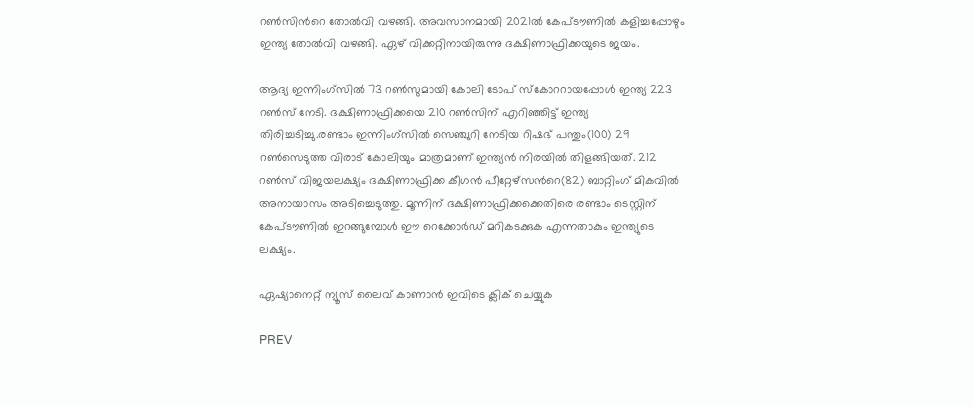റണ്‍സിന്‍റെ തോല്‍വി വഴങ്ങി. അവസാനമായി 2021ല്‍ കേപ്ടൗണില്‍ കളിച്ചപ്പോഴും ഇന്ത്യ തോല്‍വി വഴങ്ങി. ഏഴ് വിക്കറ്റിനായിരുന്നു ദക്ഷിണാഫ്രിക്കയുടെ ജയം.

ആദ്യ ഇന്നിംഗ്സില്‍ 73 റണ്‍സുമായി കോലി ടോപ് സ്കോററായപ്പോള്‍ ഇന്ത്യ 223 റണ്‍സ് നേടി. ദക്ഷിണാഫ്രിക്കയെ 210 റണ്‍സിന് എറിഞ്ഞിട്ട് ഇന്ത്യ തിരിച്ചടിച്ചു.രണ്ടാം ഇന്നിംഗ്സില്‍ സെഞ്ചുറി നേടിയ റിഷഭ് പന്തും(100) 29 റണ്‍സെടുത്ത വിരാട് കോലിയും മാത്രമാണ് ഇന്ത്യന്‍ നിരയില്‍ തിളങ്ങിയത്. 212 റണ്‍സ് വിജയലക്ഷ്യം ദക്ഷിണാഫ്രിക്ക കീഗന്‍ പീറ്റേഴ്സന്‍റെ(82) ബാറ്റിംഗ് മികവില്‍ അനായാസം അടിച്ചെടുത്തു. മൂന്നിന് ദക്ഷിണാഫ്രിക്കക്കെതിരെ രണ്ടാം ടെസ്റ്റിന് കേപ്ടൗണില്‍ ഇറങ്ങുമ്പോള്‍ ഈ റെക്കോര്‍ഡ് മറികടക്കുക എന്നതാകും ഇന്ത്യുടെ ലക്ഷ്യം.

ഏഷ്യാനെറ്റ് ന്യൂസ് ലൈവ് കാണാന്‍ ഇവിടെ ക്ലിക് ചെയ്യുക

PREV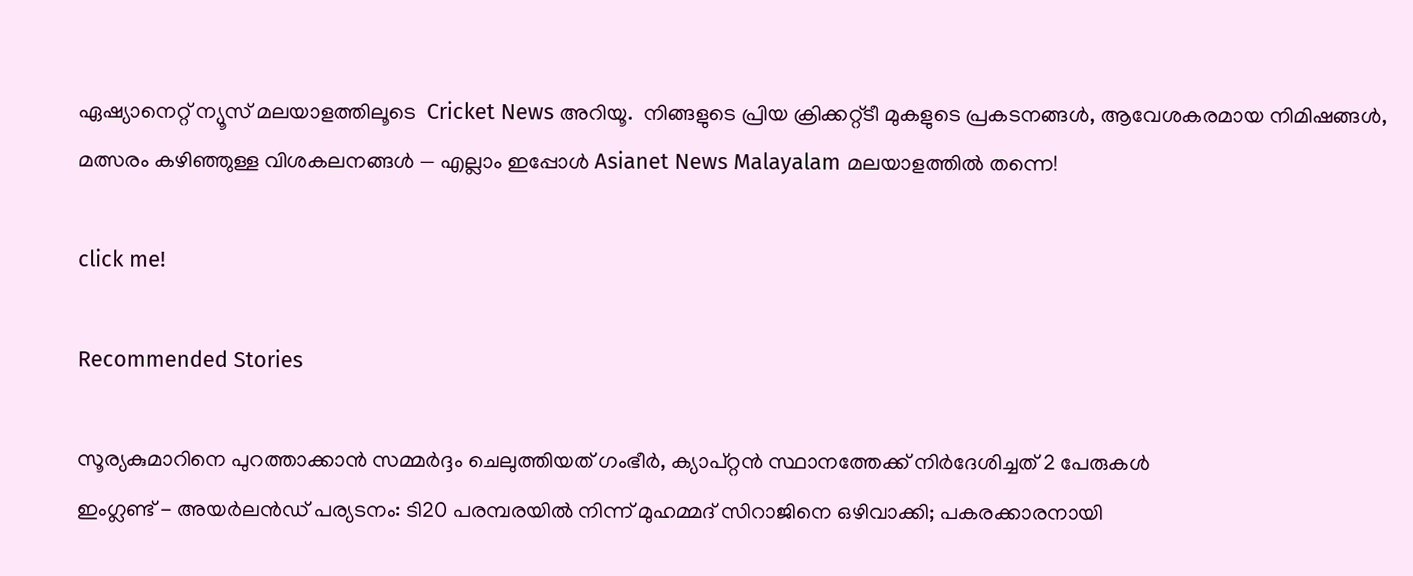ഏഷ്യാനെറ്റ് ന്യൂസ് മലയാളത്തിലൂടെ  Cricket News അറിയൂ.  നിങ്ങളുടെ പ്രിയ ക്രിക്കറ്റ്ടീ മുകളുടെ പ്രകടനങ്ങൾ, ആവേശകരമായ നിമിഷങ്ങൾ, മത്സരം കഴിഞ്ഞുള്ള വിശകലനങ്ങൾ — എല്ലാം ഇപ്പോൾ Asianet News Malayalam മലയാളത്തിൽ തന്നെ!

click me!

Recommended Stories

സൂര്യകുമാറിനെ പുറത്താക്കാൻ സമ്മര്‍ദ്ദം ചെലുത്തിയത് ഗംഭീര്‍, ക്യാപ്റ്റൻ സ്ഥാനത്തേക്ക് നിര്‍ദേശിച്ചത് 2 പേരുകള്‍
ഇംഗ്ലണ്ട് - അയര്‍ലന്‍ഡ് പര്യടനം: ടി20 പരമ്പരയില്‍ നിന്ന് മുഹമ്മദ് സിറാജിനെ ഒഴിവാക്കി; പകരക്കാരനായി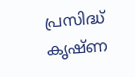പ്രസിദ്ധ് കൃഷ്ണ